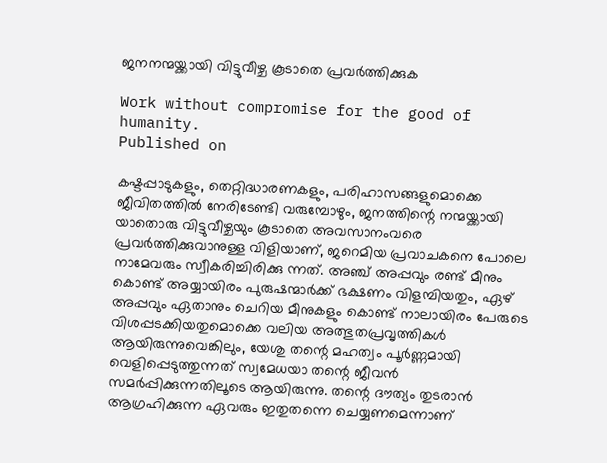ജനനന്മയ്ക്കായി വിട്ടുവീഴ്ച കൂടാതെ പ്രവര്‍ത്തിക്കുക

Work without compromise for the good of humanity.
Published on

കഷ്ടപ്പാടുകളും, തെറ്റിദ്ധാരണകളും, പരിഹാസങ്ങളുമൊക്കെ ജീവിതത്തില്‍ നേരിടേണ്ടി വരുമ്പോഴും, ജനത്തിന്റെ നന്മയ്ക്കായി യാതൊരു വിട്ടുവീഴ്ചയും കൂടാതെ അവസാനംവരെ പ്രവര്‍ത്തിക്കുവാനുള്ള വിളിയാണ്, ജറെമിയ പ്രവാചകനെ പോലെ നാമേവരും സ്വീകരിച്ചിരിക്കു ന്നത്. അഞ്ച് അപ്പവും രണ്ട് മീനും കൊണ്ട് അയ്യായിരം പുരുഷന്മാര്‍ക്ക് ഭക്ഷണം വിളമ്പിയതും, ഏഴ് അപ്പവും ഏതാനും ചെറിയ മീനുകളും കൊണ്ട് നാലായിരം പേരുടെ വിശപ്പടക്കിയതുമൊക്കെ വലിയ അത്ഭുതപ്രവൃത്തികള്‍ ആയിരുന്നുവെങ്കിലും, യേശു തന്റെ മഹത്വം പൂര്‍ണ്ണമായി വെളിപ്പെടുത്തുന്നത് സ്വമേധയാ തന്റെ ജീവന്‍ സമര്‍പ്പിക്കുന്നതിലൂടെ ആയിരുന്നു. തന്റെ ദൗത്യം തുടരാന്‍ ആഗ്രഹിക്കുന്ന ഏവരും ഇതുതന്നെ ചെയ്യണമെന്നാണ്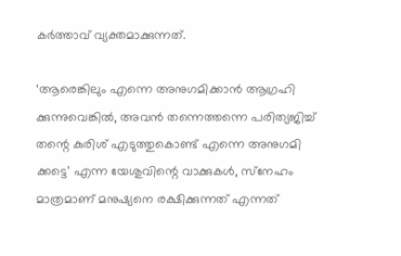കര്‍ത്താവ് വ്യക്തമാക്കുന്നത്.

‘ആരെങ്കിലും എന്നെ അനുഗമിക്കാന്‍ ആഗ്രഹി ക്കുന്നുവെങ്കില്‍, അവന്‍ തന്നെത്തന്നെ പരിത്യജിച്ച് തന്റെ കുരിശ് എടുത്തുകൊണ്ട് എന്നെ അനുഗമി ക്കട്ടെ’ എന്ന യേശുവിന്റെ വാക്കുകള്‍, സ്‌നേഹം മാത്രമാണ് മനുഷ്യനെ രക്ഷിക്കുന്നത് എന്നത്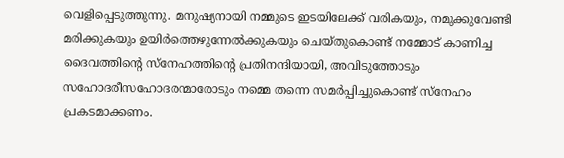വെളിപ്പെടുത്തുന്നു. മനുഷ്യനായി നമ്മുടെ ഇടയിലേക്ക് വരികയും, നമുക്കുവേണ്ടി മരിക്കുകയും ഉയിര്‍ത്തെഴുന്നേല്‍ക്കുകയും ചെയ്തുകൊണ്ട് നമ്മോട് കാണിച്ച ദൈവത്തിന്റെ സ്‌നേഹത്തിന്റെ പ്രതിനന്ദിയായി, അവിടുത്തോടും സഹോദരീസഹോദരന്മാരോടും നമ്മെ തന്നെ സമര്‍പ്പിച്ചുകൊണ്ട് സ്‌നേഹം പ്രകടമാക്കണം.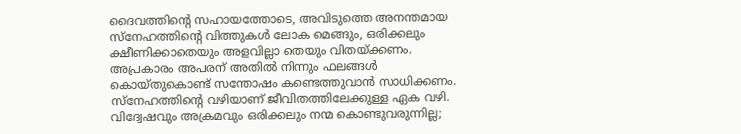ദൈവത്തിന്റെ സഹായത്തോടെ, അവിടുത്തെ അനന്തമായ സ്‌നേഹത്തിന്റെ വിത്തുകള്‍ ലോക മെങ്ങും, ഒരിക്കലും ക്ഷീണിക്കാതെയും അളവില്ലാ തെയും വിതയ്ക്കണം. അപ്രകാരം അപരന് അതില്‍ നിന്നും ഫലങ്ങള്‍ കൊയ്തുകൊണ്ട് സന്തോഷം കണ്ടെത്തുവാന്‍ സാധിക്കണം. സ്‌നേഹത്തിന്റെ വഴിയാണ് ജീവിതത്തിലേക്കുള്ള ഏക വഴി. വിദ്വേഷവും അക്രമവും ഒരിക്കലും നന്മ കൊണ്ടുവരുന്നില്ല;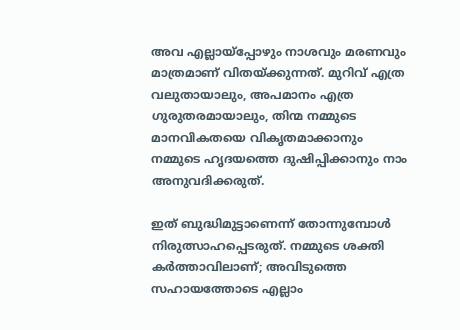അവ എല്ലായ്‌പ്പോഴും നാശവും മരണവും മാത്രമാണ് വിതയ്ക്കുന്നത്. മുറിവ് എത്ര വലുതായാലും, അപമാനം എത്ര ഗുരുതരമായാലും, തിന്മ നമ്മുടെ മാനവികതയെ വികൃതമാക്കാനും നമ്മുടെ ഹൃദയത്തെ ദുഷിപ്പിക്കാനും നാം അനുവദിക്കരുത്.

ഇത് ബുദ്ധിമുട്ടാണെന്ന് തോന്നുമ്പോള്‍ നിരുത്സാഹപ്പെടരുത്. നമ്മുടെ ശക്തി കര്‍ത്താവിലാണ്; അവിടുത്തെ സഹായത്തോടെ എല്ലാം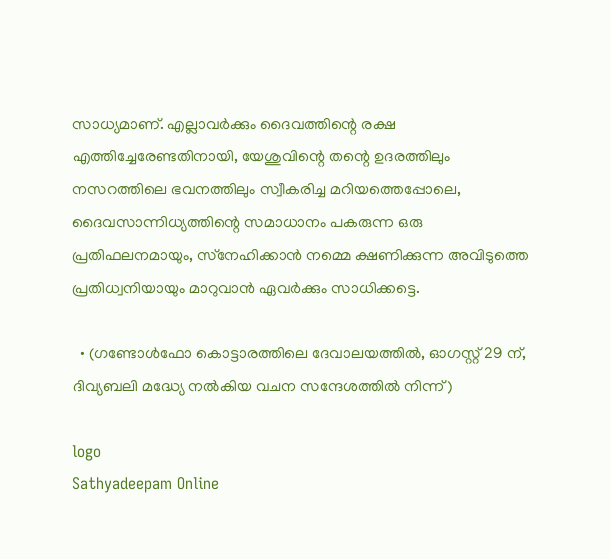സാധ്യമാണ്. എല്ലാവര്‍ക്കും ദൈവത്തിന്റെ രക്ഷ എത്തിച്ചേരേണ്ടതിനായി, യേശുവിന്റെ തന്റെ ഉദരത്തിലും നസറത്തിലെ ഭവനത്തിലും സ്വീകരിച്ച മറിയത്തെപ്പോലെ, ദൈവസാന്നിധ്യത്തിന്റെ സമാധാനം പകരുന്ന ഒരു പ്രതിഫലനമായും, സ്‌നേഹിക്കാന്‍ നമ്മെ ക്ഷണിക്കുന്ന അവിടുത്തെ പ്രതിധ്വനിയായും മാറുവാന്‍ ഏവര്‍ക്കും സാധിക്കട്ടെ.

  • (ഗണ്ടോള്‍ഫോ കൊട്ടാരത്തിലെ ദേവാലയത്തില്‍, ഓഗസ്റ്റ് 29 ന്, ദിവ്യബലി മദ്ധ്യേ നല്‍കിയ വചന സന്ദേശത്തില്‍ നിന്ന്)

logo
Sathyadeepam Online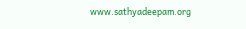www.sathyadeepam.org